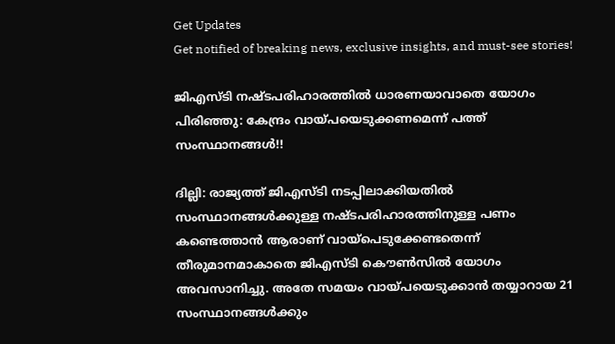Get Updates
Get notified of breaking news, exclusive insights, and must-see stories!

ജിഎസ്ടി നഷ്ടപരിഹാരത്തിൽ ധാരണയാവാതെ യോഗം പിരിഞ്ഞു: കേന്ദ്രം വായ്പയെടുക്കണമെന്ന് പത്ത് സംസ്ഥാനങ്ങൾ!!

ദില്ലി: രാജ്യത്ത് ജിഎസ്ടി നടപ്പിലാക്കിയതിൽ സംസ്ഥാനങ്ങൾക്കുള്ള നഷ്ടപരിഹാരത്തിനുള്ള പണം കണ്ടെത്താൻ ആരാണ് വായ്പെടുക്കേണ്ടതെന്ന് തീരുമാനമാകാതെ ജിഎസ്ടി കൌൺസിൽ യോഗം അവസാനിച്ചു. അതേ സമയം വായ്പയെടുക്കാൻ തയ്യാറായ 21 സംസ്ഥാനങ്ങൾക്കും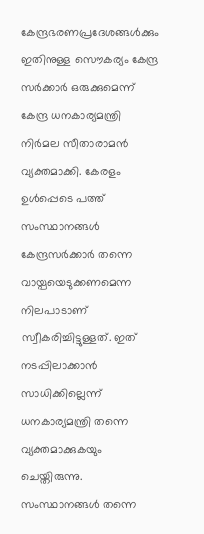കേന്ദ്രഭരണപ്രദേശങ്ങൾക്കും ഇതിനുള്ള സൌകര്യം കേന്ദ്ര സർക്കാർ ഒരുക്കുമെന്ന് കേന്ദ്ര ധനകാര്യമന്ത്രി നിർമല സീതാരാമൻ വ്യക്തമാക്കി. കേരളം ഉൾപ്പെടെ പത്ത് സംസ്ഥാനങ്ങൾ കേന്ദ്രസർക്കാർ തന്നെ വായ്പയെടുക്കണമെന്ന നിലപാടാണ് സ്വീകരിച്ചിട്ടുള്ളത്. ഇത് നടപ്പിലാക്കാൻ സാധിക്കില്ലെന്ന് ധനകാര്യമന്ത്രി തന്നെ വ്യക്തമാക്കുകയും ചെയ്തിരുന്നു. സംസ്ഥാനങ്ങൾ തന്നെ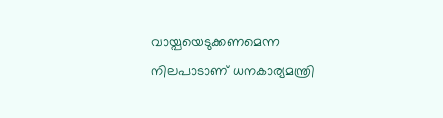വായ്പയെടുക്കണമെന്ന നിലപാടാണ് ധനകാര്യമന്ത്രി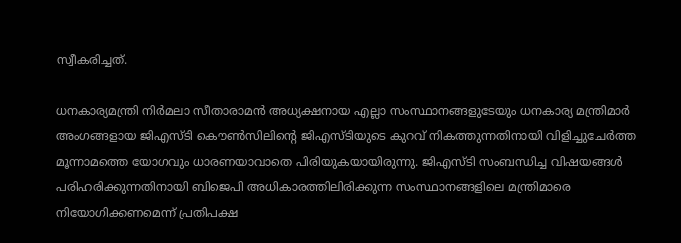സ്വീകരിച്ചത്.

ധനകാര്യമന്ത്രി നിർമലാ സീതാരാമൻ അധ്യക്ഷനായ എല്ലാ സംസ്ഥാനങ്ങളുടേയും ധനകാര്യ മന്ത്രിമാർ അംഗങ്ങളായ ജിഎസ്ടി കൌൺസിലിന്റെ ജിഎസ്ടിയുടെ കുറവ് നികത്തുന്നതിനായി വിളിച്ചുചേർത്ത മൂന്നാമത്തെ യോഗവും ധാരണയാവാതെ പിരിയുകയായിരുന്നു. ജിഎസ്ടി സംബന്ധിച്ച വിഷയങ്ങൾ പരിഹരിക്കുന്നതിനായി ബിജെപി അധികാരത്തിലിരിക്കുന്ന സംസ്ഥാനങ്ങളിലെ മന്ത്രിമാരെ നിയോഗിക്കണമെന്ന് പ്രതിപക്ഷ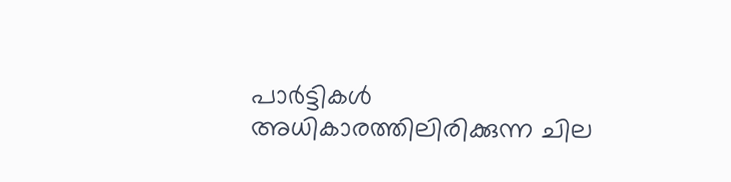പാർട്ടികൾ അധികാരത്തിലിരിക്കുന്ന ചില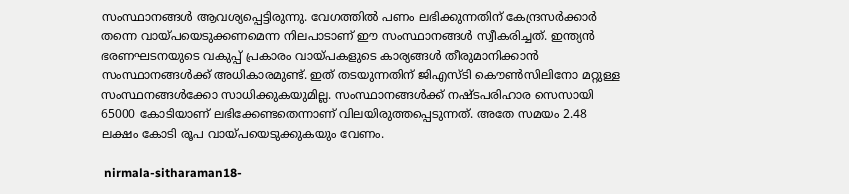സംസ്ഥാനങ്ങൾ ആവശ്യപ്പെട്ടിരുന്നു. വേഗത്തിൽ പണം ലഭിക്കുന്നതിന് കേന്ദ്രസർക്കാർ തന്നെ വായ്പയെടുക്കണമെന്ന നിലപാടാണ് ഈ സംസ്ഥാനങ്ങൾ സ്വീകരിച്ചത്. ഇന്ത്യൻ ഭരണഘടനയുടെ വകുപ്പ് പ്രകാരം വായ്പകളുടെ കാര്യങ്ങൾ തീരുമാനിക്കാൻ സംസ്ഥാനങ്ങൾക്ക് അധികാരമുണ്ട്. ഇത് തടയുന്നതിന് ജിഎസ്ടി കൌൺസിലിനോ മറ്റുള്ള സംസ്ഥനങ്ങൾക്കോ സാധിക്കുകയുമില്ല. സംസ്ഥാനങ്ങൾക്ക് നഷ്ടപരിഹാര സെസായി 65000 കോടിയാണ് ലഭിക്കേണ്ടതെന്നാണ് വിലയിരുത്തപ്പെടുന്നത്. അതേ സമയം 2.48 ലക്ഷം കോടി രൂപ വായ്പയെടുക്കുകയും വേണം.

 nirmala-sitharaman18-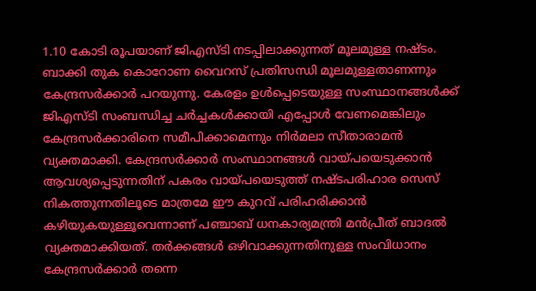1.10 കോടി രൂപയാണ് ജിഎസ്ടി നടപ്പിലാക്കുന്നത് മൂലമുള്ള നഷ്ടം. ബാക്കി തുക കൊറോണ വൈറസ് പ്രതിസന്ധി മൂലമുള്ളതാണന്നും കേന്ദ്രസർക്കാർ പറയുന്നു. കേരളം ഉൾപ്പെടെയുള്ള സംസ്ഥാനങ്ങൾക്ക് ജിഎസ്ടി സംബന്ധിച്ച ചർച്ചകൾക്കായി എപ്പോൾ വേണമെങ്കിലും കേന്ദ്രസർക്കാരിനെ സമീപിക്കാമെന്നും നിർമലാ സീതാരാമൻ വ്യക്തമാക്കി. കേന്ദ്രസർക്കാർ സംസ്ഥാനങ്ങൾ വായ്പയെടുക്കാൻ ആവശ്യപ്പെടുന്നതിന് പകരം വായ്പയെടുത്ത് നഷ്ടപരിഹാര സെസ് നികത്തുന്നതിലൂടെ മാത്രമേ ഈ കുറവ് പരിഹരിക്കാൻ കഴിയുകയുള്ളൂവെന്നാണ് പഞ്ചാബ് ധനകാര്യമന്ത്രി മൻപ്രീത് ബാദൽ വ്യക്തമാക്കിയത്. തർക്കങ്ങൾ ഒഴിവാക്കുന്നതിനുള്ള സംവിധാനം കേന്ദ്രസർക്കാർ തന്നെ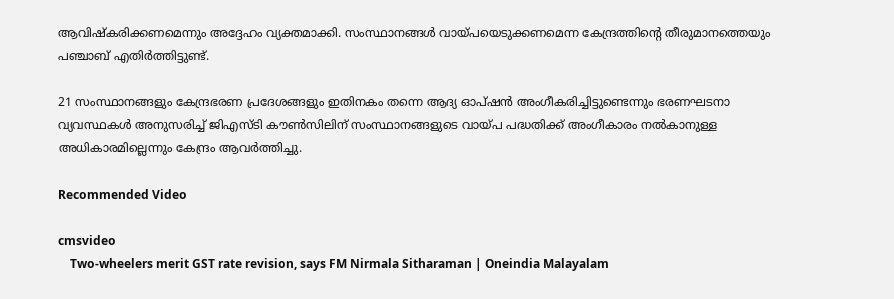ആവിഷ്കരിക്കണമെന്നും അദ്ദേഹം വ്യക്തമാക്കി. സംസ്ഥാനങ്ങൾ വായ്പയെടുക്കണമെന്ന കേന്ദ്രത്തിന്റെ തീരുമാനത്തെയും പഞ്ചാബ് എതിർത്തിട്ടുണ്ട്.

21 സംസ്ഥാനങ്ങളും കേന്ദ്രഭരണ പ്രദേശങ്ങളും ഇതിനകം തന്നെ ആദ്യ ഓപ്ഷൻ അംഗീകരിച്ചിട്ടുണ്ടെന്നും ഭരണഘടനാ വ്യവസ്ഥകൾ അനുസരിച്ച് ജിഎസ്ടി കൗൺസിലിന് സംസ്ഥാനങ്ങളുടെ വായ്പ പദ്ധതിക്ക് അംഗീകാരം നൽകാനുള്ള അധികാരമില്ലെന്നും കേന്ദ്രം ആവർത്തിച്ചു.

Recommended Video

cmsvideo
    Two-wheelers merit GST rate revision, says FM Nirmala Sitharaman | Oneindia Malayalam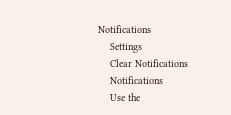Notifications
    Settings
    Clear Notifications
    Notifications
    Use the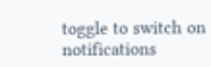toggle to switch on notifications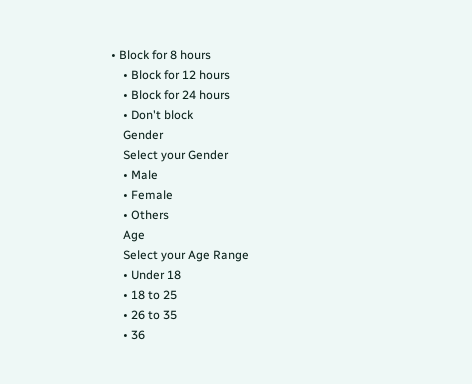• Block for 8 hours
    • Block for 12 hours
    • Block for 24 hours
    • Don't block
    Gender
    Select your Gender
    • Male
    • Female
    • Others
    Age
    Select your Age Range
    • Under 18
    • 18 to 25
    • 26 to 35
    • 36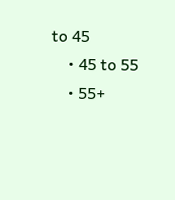to 45
    • 45 to 55
    • 55+